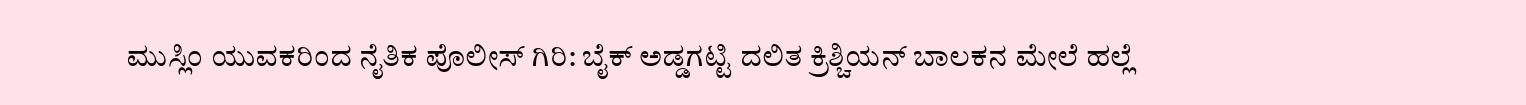ಮುಸ್ಲಿಂ ಯುವಕರಿಂದ ನೈತಿಕ ಪೊಲೀಸ್ ಗಿರಿ: ಬೈಕ್ ಅಡ್ಡಗಟ್ಟಿ ದಲಿತ ಕ್ರಿಶ್ಚಿಯನ್ ಬಾಲಕನ ಮೇಲೆ ಹಲ್ಲೆ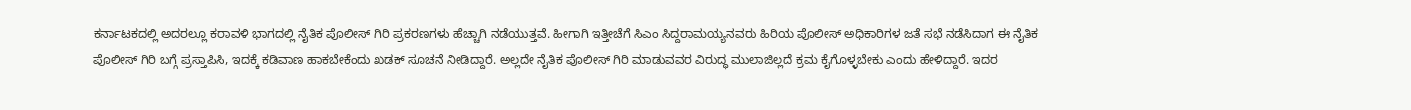ಕರ್ನಾಟಕದಲ್ಲಿ ಅದರಲ್ಲೂ ಕರಾವಳಿ ಭಾಗದಲ್ಲಿ ನೈತಿಕ ಪೊಲೀಸ್‌ ಗಿರಿ ಪ್ರಕರಣಗಳು ಹೆಚ್ಚಾಗಿ ನಡೆಯುತ್ತವೆ. ಹೀಗಾಗಿ ಇತ್ತೀಚೆಗೆ ಸಿಎಂ ಸಿದ್ದರಾಮಯ್ಯನವರು ಹಿರಿಯ ಪೊಲೀಸ್ ಅಧಿಕಾರಿಗಳ ಜತೆ ಸಭೆ ನಡೆಸಿದಾಗ ಈ ನೈತಿಕ ಪೊಲೀಸ್ ಗಿರಿ ಬಗ್ಗೆ ಪ್ರಸ್ತಾಪಿಸಿ, ಇದಕ್ಕೆ ಕಡಿವಾಣ ಹಾಕಬೇಕೆಂದು ಖಡಕ್ ಸೂಚನೆ ನೀಡಿದ್ದಾರೆ. ಅಲ್ಲದೇ ನೈತಿಕ ಪೊಲೀಸ್ ಗಿರಿ ಮಾಡುವವರ‌ ವಿರುದ್ಧ ಮುಲಾಜಿಲ್ಲದೆ ಕ್ರಮ ಕೈಗೊಳ್ಳಬೇಕು ಎಂದು ಹೇಳಿದ್ದಾರೆ. ಇದರ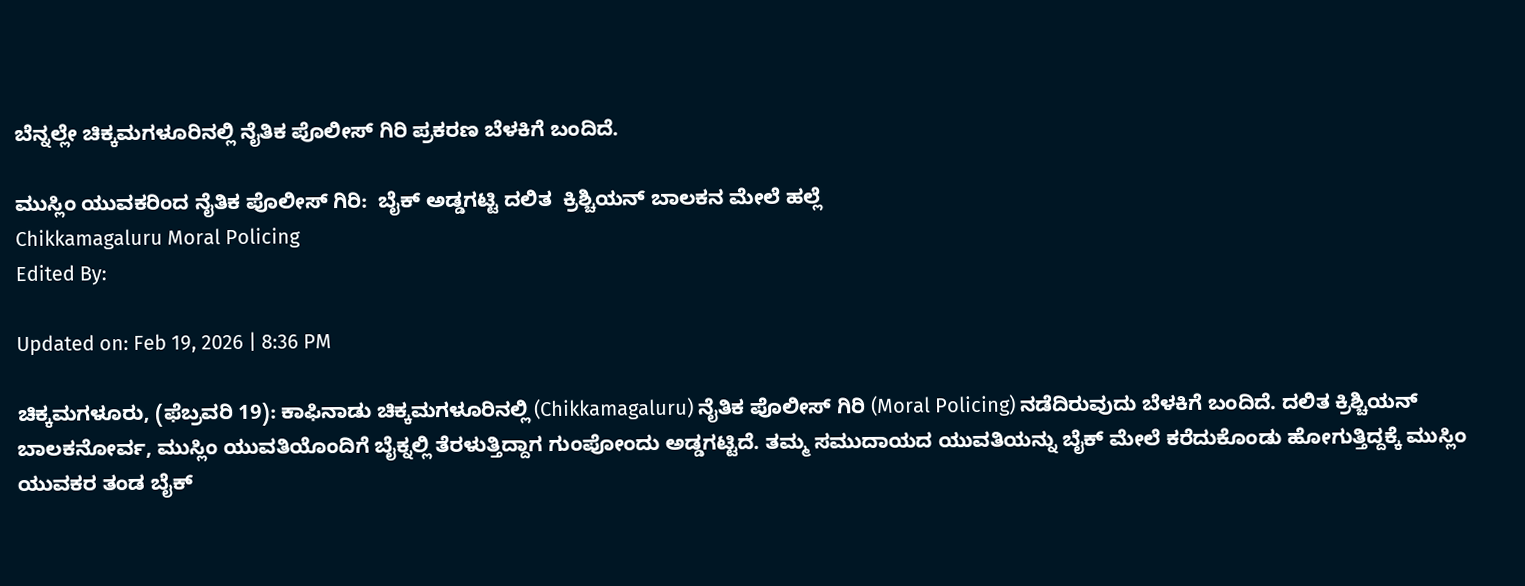ಬೆನ್ನಲ್ಲೇ ಚಿಕ್ಕಮಗಳೂರಿನಲ್ಲಿ ನೈತಿಕ ಪೊಲೀಸ್ ಗಿರಿ ಪ್ರಕರಣ ಬೆಳಕಿಗೆ ಬಂದಿದೆ.

ಮುಸ್ಲಿಂ ಯುವಕರಿಂದ ನೈತಿಕ ಪೊಲೀಸ್ ಗಿರಿ:  ಬೈಕ್ ಅಡ್ಡಗಟ್ಟಿ ದಲಿತ  ಕ್ರಿಶ್ಚಿಯನ್ ಬಾಲಕನ ಮೇಲೆ ಹಲ್ಲೆ
Chikkamagaluru Moral Policing
Edited By:

Updated on: Feb 19, 2026 | 8:36 PM

ಚಿಕ್ಕಮಗಳೂರು, (ಫೆಬ್ರವರಿ 19): ಕಾಫಿನಾಡು ಚಿಕ್ಕಮಗಳೂರಿನಲ್ಲಿ (Chikkamagaluru) ನೈತಿಕ ಪೊಲೀಸ್ ಗಿರಿ (Moral Policing) ನಡೆದಿರುವುದು ಬೆಳಕಿಗೆ ಬಂದಿದೆ. ದಲಿತ ಕ್ರಿಶ್ಚಿಯನ್ ಬಾಲಕನೋರ್ವ, ಮುಸ್ಲಿಂ ಯುವತಿಯೊಂದಿಗೆ ಬೈಕ್ನಲ್ಲಿ ತೆರಳುತ್ತಿದ್ದಾಗ ಗುಂಪೋಂದು ಅಡ್ಡಗಟ್ಟಿದೆ. ತಮ್ಮ ಸಮುದಾಯದ ಯುವತಿಯನ್ನು ಬೈಕ್ ಮೇಲೆ ಕರೆದುಕೊಂಡು ಹೋಗುತ್ತಿದ್ದಕ್ಕೆ ಮುಸ್ಲಿಂ ಯುವಕರ ತಂಡ ಬೈಕ್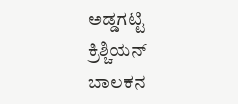ಅಡ್ಡಗಟ್ಟಿ ಕ್ರಿಶ್ಚಿಯನ್ ಬಾಲಕನ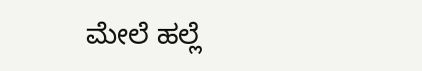ಮೇಲೆ ಹಲ್ಲೆ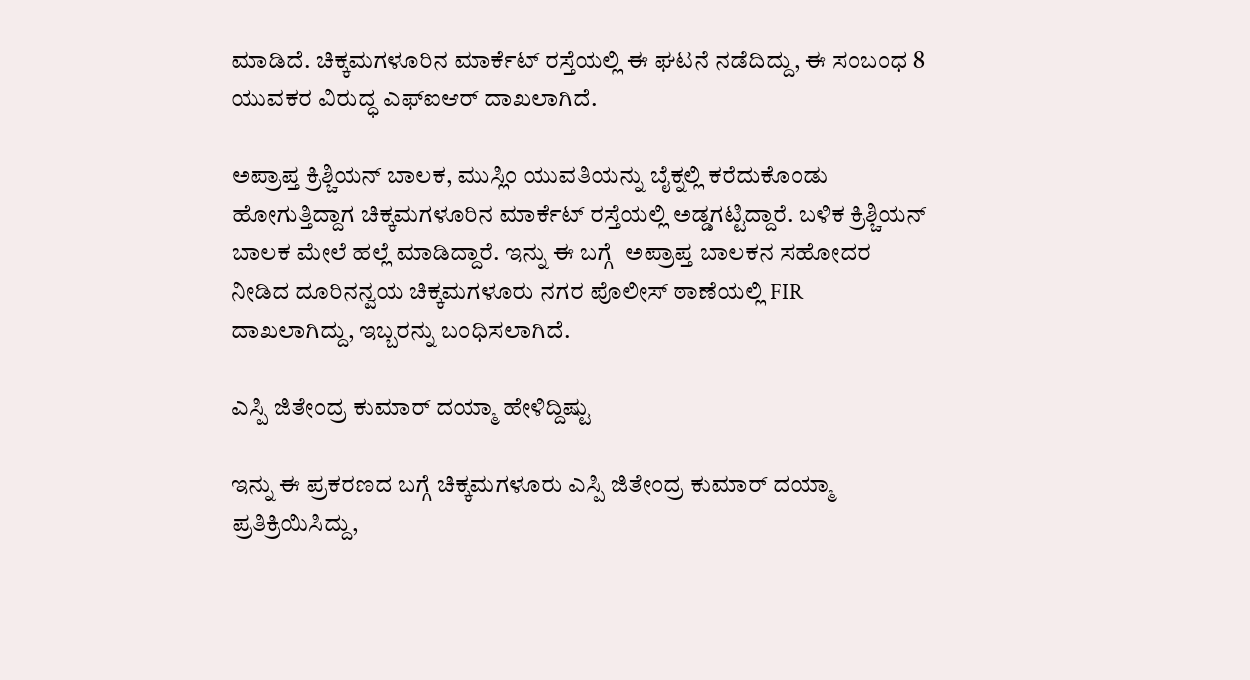ಮಾಡಿದೆ. ಚಿಕ್ಕಮಗಳೂರಿನ ಮಾರ್ಕೆಟ್ ರಸ್ತೆಯಲ್ಲಿ ಈ ಘಟನೆ ನಡೆದಿದ್ದು, ಈ ಸಂಬಂಧ 8 ಯುವಕರ ವಿರುದ್ಧ ಎಫ್ಐಆರ್ ದಾಖಲಾಗಿದೆ.

ಅಪ್ರಾಪ್ತ ಕ್ರಿಶ್ಚಿಯನ್ ಬಾಲಕ, ಮುಸ್ಲಿಂ ಯುವತಿಯನ್ನು ಬೈಕ್ನಲ್ಲಿ ಕರೆದುಕೊಂಡು ಹೋಗುತ್ತಿದ್ದಾಗ ಚಿಕ್ಕಮಗಳೂರಿನ ಮಾರ್ಕೆಟ್ ರಸ್ತೆಯಲ್ಲಿ ಅಡ್ಡಗಟ್ಟಿದ್ದಾರೆ. ಬಳಿಕ ಕ್ರಿಶ್ಚಿಯನ್ ಬಾಲಕ ಮೇಲೆ ಹಲ್ಲೆ ಮಾಡಿದ್ದಾರೆ. ಇನ್ನು ಈ ಬಗ್ಗೆ  ಅಪ್ರಾಪ್ತ ಬಾಲಕನ ಸಹೋದರ ನೀಡಿದ ದೂರಿನನ್ವಯ ಚಿಕ್ಕಮಗಳೂರು ನಗರ ಪೊಲೀಸ್ ಠಾಣೆಯಲ್ಲಿ FIR ದಾಖಲಾಗಿದ್ದು, ಇಬ್ಬರನ್ನು ಬಂಧಿಸಲಾಗಿದೆ.

ಎಸ್ಪಿ ಜಿತೇಂದ್ರ ಕುಮಾರ್ ದಯ್ಮಾ ಹೇಳಿದ್ದಿಷ್ಟು

ಇನ್ನು ಈ ಪ್ರಕರಣದ ಬಗ್ಗೆ ಚಿಕ್ಕಮಗಳೂರು ಎಸ್ಪಿ ಜಿತೇಂದ್ರ ಕುಮಾರ್ ದಯ್ಮಾ ಪ್ರತಿಕ್ರಿಯಿಸಿದ್ದು,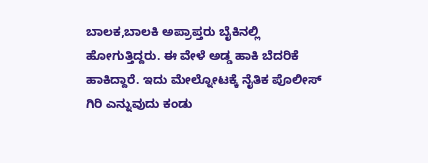ಬಾಲಕ‌,ಬಾಲಕಿ ಅಪ್ರಾಪ್ತರು ಬೈಕಿನಲ್ಲಿ ಹೋಗುತ್ತಿದ್ದರು. ಈ ವೇಳೆ ಅಡ್ಡ ಹಾಕಿ ಬೆದರಿಕೆ ಹಾಕಿದ್ದಾರೆ. ಇದು ಮೇಲ್ನೋಟಕ್ಕೆ ನೈತಿಕ ಪೊಲೀಸ್ ಗಿರಿ ಎನ್ನುವುದು ಕಂಡು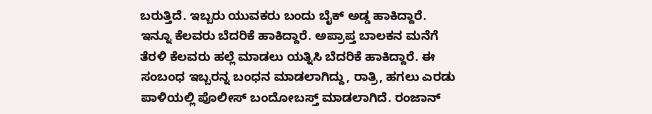ಬರುತ್ತಿದೆ. ಇಬ್ಬರು ಯುವಕರು ಬಂದು ಬೈಕ್ ಅಡ್ಡ ಹಾಕಿದ್ದಾರೆ. ಇನ್ನೂ ಕೆಲವರು ಬೆದರಿಕೆ ಹಾಕಿದ್ದಾರೆ. ಅಪ್ರಾಪ್ತ ಬಾಲಕನ‌ ಮನೆಗೆ ತೆರಳಿ ಕೆಲವರು ಹಲ್ಲೆ ಮಾಡಲು ‌ಯತ್ನಿಸಿ ಬೆದರಿಕೆ ಹಾಕಿದ್ದಾರೆ. ಈ ಸಂಬಂಧ ಇಬ್ಬರನ್ನ ಬಂಧನ ಮಾಡಲಾಗಿದ್ದು, ರಾತ್ರಿ, ಹಗಲು ಎರಡು ಪಾಳಿಯಲ್ಲಿ ಪೊಲೀಸ್ ಬಂದೋಬಸ್ತ್ ಮಾಡಲಾಗಿದೆ. ರಂಜಾನ್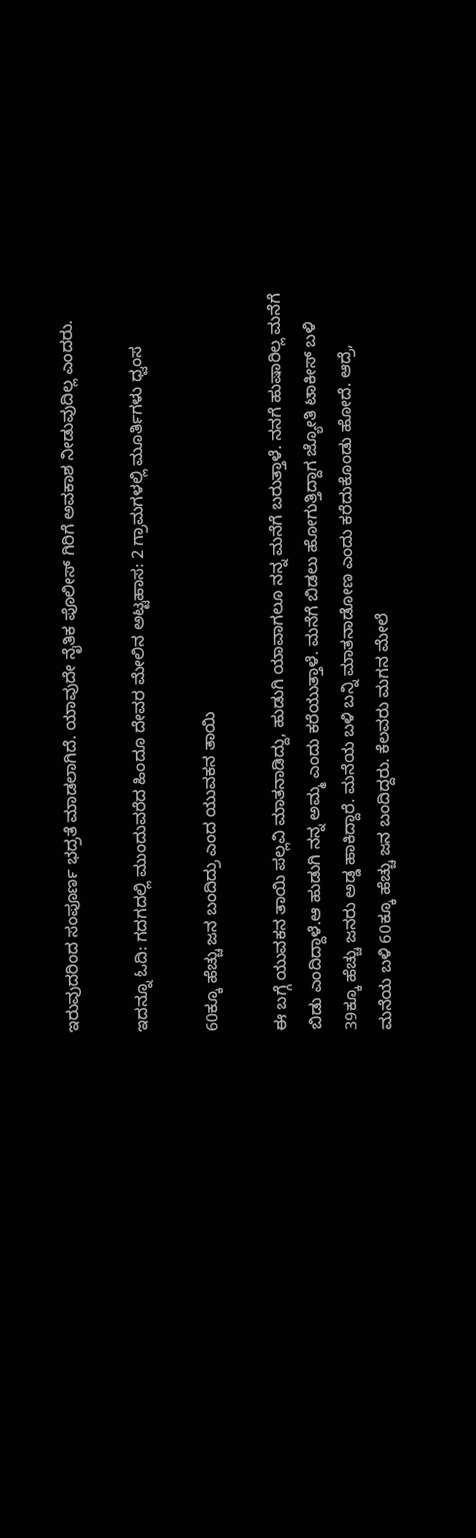ಇರುವುದರಿಂದ ಸಂಪೂರ್ಣ ಭದ್ರತೆ ಮಾಡಲಾಗಿದೆ. ಯಾವುದೇ ನೈತಿಕ ಪೊಲೀಸ್ ಗಿರಿಗೆ ಅವಕಾಶ ನೀಡುವುದಿಲ್ಲ ಎಂದರು.

ಇದನ್ನೂ ಓದಿ: ಗದಗದಲ್ಲಿ ಮುಂದುವರೆದ ಹಿಂದೂ ದೇವರ ಮೇಲಿನ ಅಟ್ಟಹಾಸ: 2 ಗ್ರಾಮಗಳಲ್ಲಿ ಮೂರ್ತಿಗಳು ಧ್ವಂಸ

60ಕ್ಕೂ ಹೆಚ್ಚು ಜನ ಬಂದಿದ್ರು ಎಂದ ಯುವಕನ ತಾಯಿ

ಈ ಬಗ್ಗೆ ಯುವಕನ ತಾಯಿ ಪಲ್ಲವಿ ಮಾತನಾಡಿದ್ದು, ಹುಡುಗಿ ಯಾವಾಗಲೂ ನನ್ನ ಮನೆಗೆ ಬರುತ್ತಾಳೆ. ನನಗೆ ಹುಷಾರಿಲ್ಲ ಮನೆಗೆ ಬಿಡು ಎಂದಿದ್ದಾಳೆ.ಆ ಹುಡುಗಿ ನನ್ನ ಅಮ್ಮ ಎಂದು ಕರೆಯುತ್ತಾಳೆ. ಮನೆಗೆ ಬಿಡಲು ಹೋಗುತ್ತಿದ್ದಾಗ ಜ್ಯೋತಿ ಟಾಕೀಸ್ ಬಳಿ 39ಕ್ಕೂ ಹೆಚ್ಚು ಜನರು ಅಡ್ಡ ಹಾಕಿದ್ದಾರೆ. ಮನೆಯ ಬಳಿ ಬನ್ನಿ ಮಾತನಾಡೋಣ ಎಂದು ಕರೆದುಕೊಂಡು ಹೋದೆ. ಆದ್ರೆ, ಮನೆಯ ಬಳಿ 60ಕ್ಕೂ ಹೆಚ್ಚು ಜನ ಬಂದಿದ್ದರು. ಕೆಲವರು ಮಗನ ಮೇಲೆ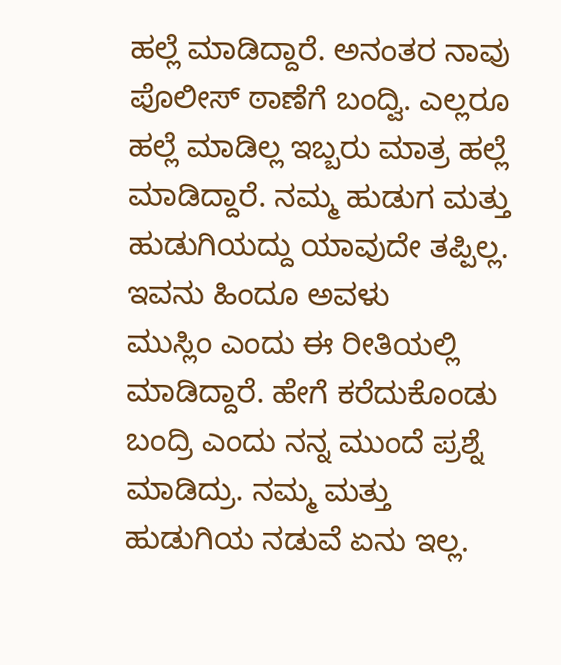ಹಲ್ಲೆ ಮಾಡಿದ್ದಾರೆ. ಅನಂತರ ನಾವು ಪೊಲೀಸ್ ಠಾಣೆಗೆ ಬಂದ್ವಿ. ಎಲ್ಲರೂ ಹಲ್ಲೆ ಮಾಡಿಲ್ಲ‌ ಇಬ್ಬರು ಮಾತ್ರ ಹಲ್ಲೆ ಮಾಡಿದ್ದಾರೆ. ನಮ್ಮ‌ ಹುಡುಗ ಮತ್ತು ಹುಡುಗಿಯದ್ದು ಯಾವುದೇ ತಪ್ಪಿಲ್ಲ. ಇವನು ಹಿಂದೂ ಅವಳು ಮುಸ್ಲಿಂ ‌ಎಂದು ಈ‌ ರೀತಿಯಲ್ಲಿ ಮಾಡಿದ್ದಾರೆ. ಹೇಗೆ ಕರೆದುಕೊಂಡು ಬಂದ್ರಿ ಎಂದು ನನ್ನ ಮುಂದೆ ಪ್ರಶ್ನೆ ಮಾಡಿದ್ರು. ನಮ್ಮ ಮತ್ತು ಹುಡುಗಿಯ ನಡುವೆ ಏನು ಇಲ್ಲ.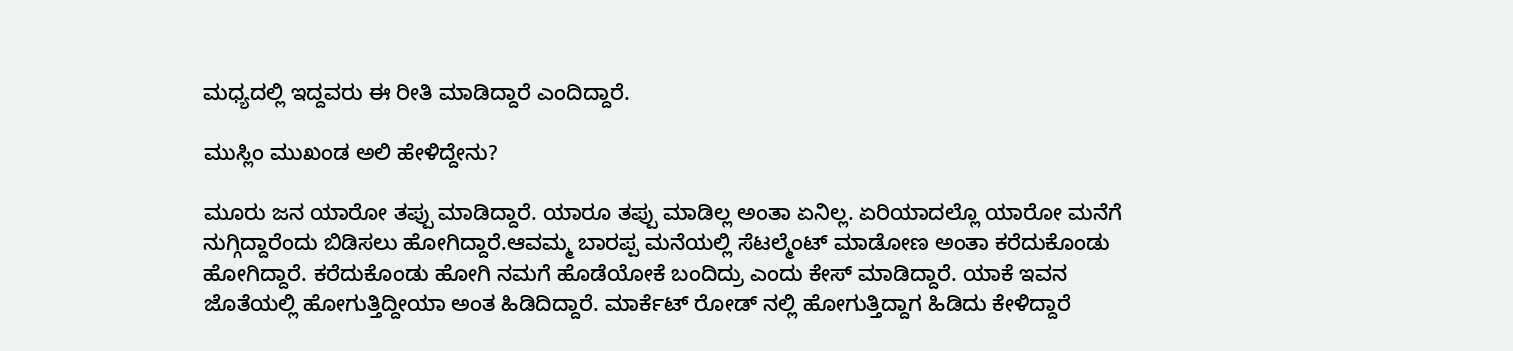ಮಧ್ಯದಲ್ಲಿ ಇದ್ದವರು ಈ ರೀತಿ ಮಾಡಿದ್ದಾರೆ ಎಂದಿದ್ದಾರೆ.

ಮುಸ್ಲಿಂ ಮುಖಂಡ ಅಲಿ ಹೇಳಿದ್ದೇನು?

ಮೂರು ಜನ ಯಾರೋ‌ ತಪ್ಪು ಮಾಡಿದ್ದಾರೆ. ಯಾರೂ ತಪ್ಪು ಮಾಡಿಲ್ಲ ಅಂತಾ ಏನಿಲ್ಲ. ಏರಿಯಾದಲ್ಲೊ ಯಾರೋ‌ ಮನೆಗೆ ನುಗ್ಗಿದ್ದಾರೆಂದು ಬಿಡಿಸಲು ಹೋಗಿದ್ದಾರೆ.ಆವಮ್ಮ ಬಾರಪ್ಪ ಮನೆಯಲ್ಲಿ ಸೆಟಲ್ಮೆಂಟ್ ಮಾಡೋಣ ಅಂತಾ ಕರೆದುಕೊಂಡು ಹೋಗಿದ್ದಾರೆ. ಕರೆದುಕೊಂಡು ಹೋಗಿ ನಮಗೆ ಹೊಡೆಯೋಕೆ ಬಂದಿದ್ರು ಎಂದು ಕೇಸ್ ಮಾಡಿದ್ದಾರೆ. ಯಾಕೆ ಇವನ ಜೊತೆಯಲ್ಲಿ ಹೋಗುತ್ತಿದ್ದೀಯಾ ಅಂತ ಹಿಡಿದಿದ್ದಾರೆ. ಮಾರ್ಕೆಟ್ ರೋಡ್ ನಲ್ಲಿ ಹೋಗುತ್ತಿದ್ದಾಗ ಹಿಡಿದು ಕೇಳಿದ್ದಾರೆ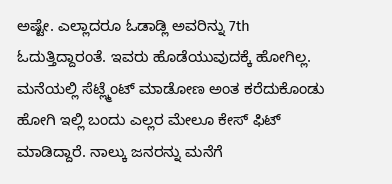ಅಷ್ಟೇ. ಎಲ್ಲಾದರೂ ಓಡಾಡ್ಲಿ ಅವರಿನ್ನು 7th ಓದುತ್ತಿದ್ದಾರಂತೆ. ಇವರು ಹೊಡೆಯುವುದಕ್ಕೆ ಹೋಗಿಲ್ಲ. ಮನೆಯಲ್ಲಿ ಸೆಟ್ಲ್ಮೆಂಟ್ ಮಾಡೋಣ ಅಂತ ಕರೆದುಕೊಂಡು ಹೋಗಿ ಇಲ್ಲಿ ಬಂದು ಎಲ್ಲರ ಮೇಲೂ ಕೇಸ್ ಫಿಟ್ ಮಾಡಿದ್ದಾರೆ. ನಾಲ್ಕು ಜನರನ್ನು ಮನೆಗೆ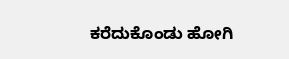ಕರೆದುಕೊಂಡು ಹೋಗಿ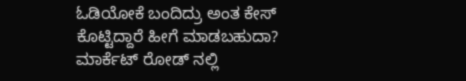ಓಡಿಯೋಕೆ ಬಂದಿದ್ರು ಅಂತ ಕೇಸ್ ಕೊಟ್ಟಿದ್ದಾರೆ ಹೀಗೆ ಮಾಡಬಹುದಾ? ಮಾರ್ಕೆಟ್ ರೋಡ್ ನಲ್ಲಿ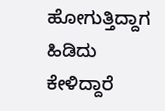ಹೋಗುತ್ತಿದ್ದಾಗ ಹಿಡಿದು ಕೇಳಿದ್ದಾರೆ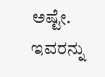ಅಷ್ಟೇ. ಇವರನ್ನು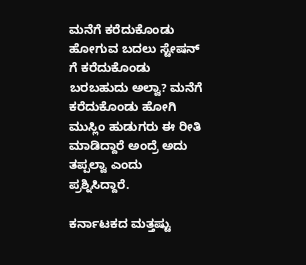ಮನೆಗೆ ಕರೆದುಕೊಂಡು ಹೋಗುವ ಬದಲು ಸ್ಟೇಷನ್ ಗೆ ಕರೆದುಕೊಂಡು ಬರಬಹುದು ಅಲ್ವಾ? ಮನೆಗೆ ಕರೆದುಕೊಂಡು ಹೋಗಿ ಮುಸ್ಲಿಂ ಹುಡುಗರು ಈ ರೀತಿ ಮಾಡಿದ್ದಾರೆ ಅಂದ್ರೆ ಅದು ತಪ್ಪಲ್ವಾ ಎಂದು ಪ್ರಶ್ನಿಸಿದ್ದಾರೆ.

ಕರ್ನಾಟಕದ ಮತ್ತಷ್ಟು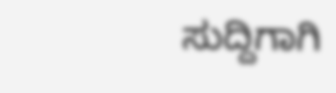ಸುದ್ದಿಗಾಗಿ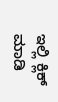ಇಲ್ಲಿ ಕ್ಲಿಕ್ ಮಾಡಿ